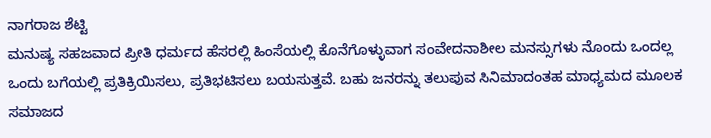ನಾಗರಾಜ ಶೆಟ್ಟಿ
ಮನುಷ್ಯ ಸಹಜವಾದ ಪ್ರೀತಿ ಧರ್ಮದ ಹೆಸರಲ್ಲಿ ಹಿಂಸೆಯಲ್ಲಿ ಕೊನೆಗೊಳ್ಳುವಾಗ ಸಂವೇದನಾಶೀಲ ಮನಸ್ಸುಗಳು ನೊಂದು ಒಂದಲ್ಲ ಒಂದು ಬಗೆಯಲ್ಲಿ ಪ್ರತಿಕ್ರಿಯಿಸಲು, ಪ್ರತಿಭಟಿಸಲು ಬಯಸುತ್ತವೆ. ಬಹು ಜನರನ್ನು ತಲುಪುವ ಸಿನಿಮಾದಂತಹ ಮಾಧ್ಯಮದ ಮೂಲಕ ಸಮಾಜದ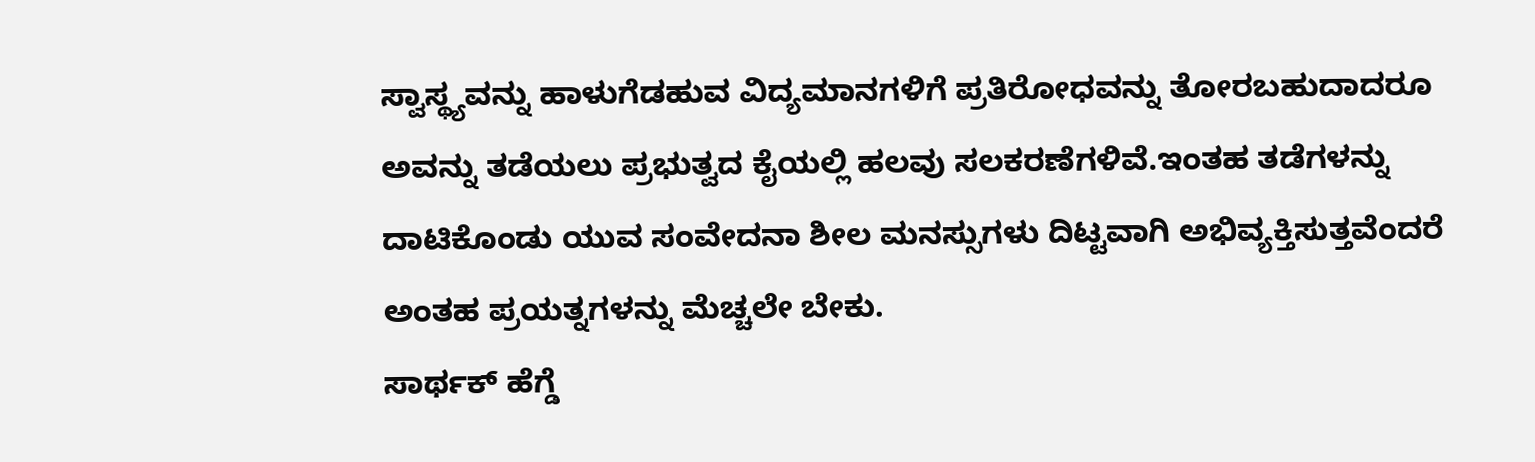ಸ್ವಾಸ್ಥ್ಯವನ್ನು ಹಾಳುಗೆಡಹುವ ವಿದ್ಯಮಾನಗಳಿಗೆ ಪ್ರತಿರೋಧವನ್ನು ತೋರಬಹುದಾದರೂ ಅವನ್ನು ತಡೆಯಲು ಪ್ರಭುತ್ವದ ಕೈಯಲ್ಲಿ ಹಲವು ಸಲಕರಣೆಗಳಿವೆ.ಇಂತಹ ತಡೆಗಳನ್ನು ದಾಟಿಕೊಂಡು ಯುವ ಸಂವೇದನಾ ಶೀಲ ಮನಸ್ಸುಗಳು ದಿಟ್ಟವಾಗಿ ಅಭಿವ್ಯಕ್ತಿಸುತ್ತವೆಂದರೆ ಅಂತಹ ಪ್ರಯತ್ನಗಳನ್ನು ಮೆಚ್ಚಲೇ ಬೇಕು.
ಸಾರ್ಥಕ್ ಹೆಗ್ಡೆ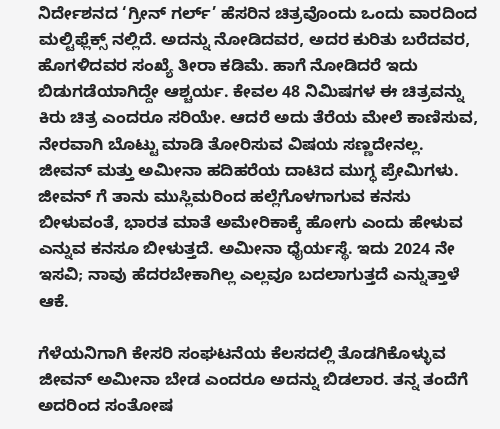ನಿರ್ದೇಶನದ ‘ಗ್ರೀನ್ ಗರ್ಲ್’ ಹೆಸರಿನ ಚಿತ್ರವೊಂದು ಒಂದು ವಾರದಿಂದ ಮಲ್ಟಿಫ್ಲೆಕ್ಸ್ ನಲ್ಲಿದೆ. ಅದನ್ನು ನೋಡಿದವರ, ಅದರ ಕುರಿತು ಬರೆದವರ, ಹೊಗಳಿದವರ ಸಂಖ್ಯೆ ತೀರಾ ಕಡಿಮೆ. ಹಾಗೆ ನೋಡಿದರೆ ಇದು ಬಿಡುಗಡೆಯಾಗಿದ್ದೇ ಆಶ್ಚರ್ಯ. ಕೇವಲ 48 ನಿಮಿಷಗಳ ಈ ಚಿತ್ರವನ್ನು ಕಿರು ಚಿತ್ರ ಎಂದರೂ ಸರಿಯೇ. ಆದರೆ ಅದು ತೆರೆಯ ಮೇಲೆ ಕಾಣಿಸುವ, ನೇರವಾಗಿ ಬೊಟ್ಟು ಮಾಡಿ ತೋರಿಸುವ ವಿಷಯ ಸಣ್ಣದೇನಲ್ಲ.
ಜೀವನ್ ಮತ್ತು ಅಮೀನಾ ಹದಿಹರೆಯ ದಾಟಿದ ಮುಗ್ಧ ಪ್ರೇಮಿಗಳು. ಜೀವನ್ ಗೆ ತಾನು ಮುಸ್ಲಿಮರಿಂದ ಹಲ್ಲೆಗೊಳಗಾಗುವ ಕನಸು ಬೀಳುವಂತೆ, ಭಾರತ ಮಾತೆ ಅಮೇರಿಕಾಕ್ಕೆ ಹೋಗು ಎಂದು ಹೇಳುವ ಎನ್ನುವ ಕನಸೂ ಬೀಳುತ್ತದೆ. ಅಮೀನಾ ಧೈರ್ಯಸ್ಥೆ. ಇದು 2024 ನೇ ಇಸವಿ; ನಾವು ಹೆದರಬೇಕಾಗಿಲ್ಲ ಎಲ್ಲವೂ ಬದಲಾಗುತ್ತದೆ ಎನ್ನುತ್ತಾಳೆ ಆಕೆ.

ಗೆಳೆಯನಿಗಾಗಿ ಕೇಸರಿ ಸಂಘಟನೆಯ ಕೆಲಸದಲ್ಲಿ ತೊಡಗಿಕೊಳ್ಳುವ ಜೀವನ್ ಅಮೀನಾ ಬೇಡ ಎಂದರೂ ಅದನ್ನು ಬಿಡಲಾರ. ತನ್ನ ತಂದೆಗೆ ಅದರಿಂದ ಸಂತೋಷ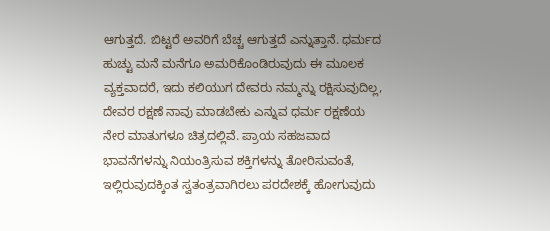ಆಗುತ್ತದೆ. ಬಿಟ್ಟರೆ ಅವರಿಗೆ ಬೆಚ್ಚ ಆಗುತ್ತದೆ ಎನ್ನುತ್ತಾನೆ. ಧರ್ಮದ ಹುಚ್ಟು ಮನೆ ಮನೆಗೂ ಅಮರಿಕೊಂಡಿರುವುದು ಈ ಮೂಲಕ ವ್ಯಕ್ತವಾದರೆ, ಇದು ಕಲಿಯುಗ ದೇವರು ನಮ್ಮನ್ನು ರಕ್ಷಿಸುವುದಿಲ್ಲ, ದೇವರ ರಕ್ಷಣೆ ನಾವು ಮಾಡಬೇಕು ಎನ್ನುವ ಧರ್ಮ ರಕ್ಷಣೆಯ ನೇರ ಮಾತುಗಳೂ ಚಿತ್ರದಲ್ಲಿವೆ. ಪ್ರಾಯ ಸಹಜವಾದ ಭಾವನೆಗಳನ್ನು ನಿಯಂತ್ರಿಸುವ ಶಕ್ತಿಗಳನ್ನು ತೋರಿಸುವಂತೆ, ಇಲ್ಲಿರುವುದಕ್ಕಿಂತ ಸ್ವತಂತ್ರವಾಗಿರಲು ಪರದೇಶಕ್ಕೆ ಹೋಗುವುದು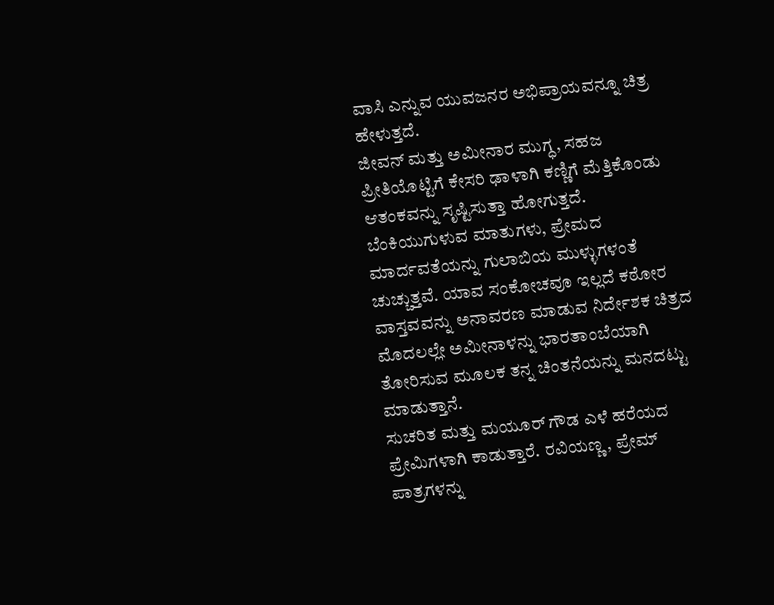ವಾಸಿ ಎನ್ನುವ ಯುವಜನರ ಅಭಿಪ್ರಾಯವನ್ನೂ ಚಿತ್ರ ಹೇಳುತ್ತದೆ.
ಜೀವನ್ ಮತ್ತು ಅಮೀನಾರ ಮುಗ್ಧ, ಸಹಜ ಪ್ರೀತಿಯೊಟ್ಟಿಗೆ ಕೇಸರಿ ಢಾಳಾಗಿ ಕಣ್ಣಿಗೆ ಮೆತ್ತಿಕೊಂಡು ಆತಂಕವನ್ನು ಸೃಷ್ಟಿಸುತ್ತಾ ಹೋಗುತ್ತದೆ. ಬೆಂಕಿಯುಗುಳುವ ಮಾತುಗಳು, ಪ್ರೇಮದ ಮಾರ್ದವತೆಯನ್ನು ಗುಲಾಬಿಯ ಮುಳ್ಳುಗಳಂತೆ ಚುಚ್ಚುತ್ತವೆ. ಯಾವ ಸಂಕೋಚವೂ ಇಲ್ಲದೆ ಕಠೋರ ವಾಸ್ತವವನ್ನು ಅನಾವರಣ ಮಾಡುವ ನಿರ್ದೇಶಕ ಚಿತ್ರದ ಮೊದಲಲ್ಲೇ ಅಮೀನಾಳನ್ನು ಭಾರತಾಂಬೆಯಾಗಿ ತೋರಿಸುವ ಮೂಲಕ ತನ್ನ ಚಿಂತನೆಯನ್ನು ಮನದಟ್ಟು ಮಾಡುತ್ತಾನೆ.
ಸುಚರಿತ ಮತ್ತು ಮಯೂರ್ ಗೌಡ ಎಳೆ ಹರೆಯದ ಪ್ರೇಮಿಗಳಾಗಿ ಕಾಡುತ್ತಾರೆ. ರವಿಯಣ್ಣ, ಪ್ರೇಮ್ ಪಾತ್ರಗಳನ್ನು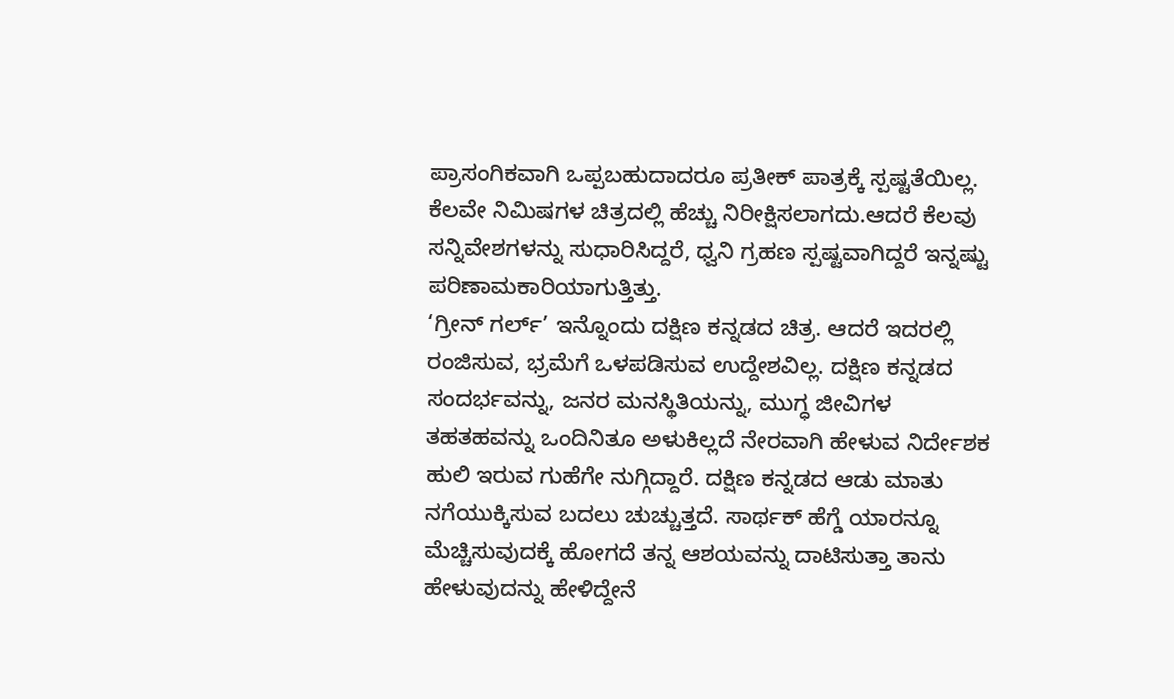ಪ್ರಾಸಂಗಿಕವಾಗಿ ಒಪ್ಪಬಹುದಾದರೂ ಪ್ರತೀಕ್ ಪಾತ್ರಕ್ಕೆ ಸ್ಪಷ್ಟತೆಯಿಲ್ಲ. ಕೆಲವೇ ನಿಮಿಷಗಳ ಚಿತ್ರದಲ್ಲಿ ಹೆಚ್ಚು ನಿರೀಕ್ಷಿಸಲಾಗದು.ಆದರೆ ಕೆಲವು ಸನ್ನಿವೇಶಗಳನ್ನು ಸುಧಾರಿಸಿದ್ದರೆ, ಧ್ವನಿ ಗ್ರಹಣ ಸ್ಪಷ್ಟವಾಗಿದ್ದರೆ ಇನ್ನಷ್ಟು ಪರಿಣಾಮಕಾರಿಯಾಗುತ್ತಿತ್ತು.
‘ಗ್ರೀನ್ ಗರ್ಲ್’ ಇನ್ನೊಂದು ದಕ್ಷಿಣ ಕನ್ನಡದ ಚಿತ್ರ. ಆದರೆ ಇದರಲ್ಲಿ ರಂಜಿಸುವ, ಭ್ರಮೆಗೆ ಒಳಪಡಿಸುವ ಉದ್ದೇಶವಿಲ್ಲ. ದಕ್ಷಿಣ ಕನ್ನಡದ ಸಂದರ್ಭವನ್ನು, ಜನರ ಮನಸ್ಥಿತಿಯನ್ನು, ಮುಗ್ಧ ಜೀವಿಗಳ ತಹತಹವನ್ನು ಒಂದಿನಿತೂ ಅಳುಕಿಲ್ಲದೆ ನೇರವಾಗಿ ಹೇಳುವ ನಿರ್ದೇಶಕ ಹುಲಿ ಇರುವ ಗುಹೆಗೇ ನುಗ್ಗಿದ್ದಾರೆ. ದಕ್ಷಿಣ ಕನ್ನಡದ ಆಡು ಮಾತು ನಗೆಯುಕ್ಕಿಸುವ ಬದಲು ಚುಚ್ಚುತ್ತದೆ. ಸಾರ್ಥಕ್ ಹೆಗ್ಡೆ ಯಾರನ್ನೂ ಮೆಚ್ಚಿಸುವುದಕ್ಕೆ ಹೋಗದೆ ತನ್ನ ಆಶಯವನ್ನು ದಾಟಿಸುತ್ತಾ ತಾನು ಹೇಳುವುದನ್ನು ಹೇಳಿದ್ದೇನೆ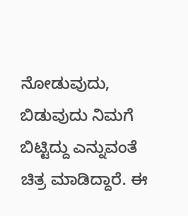ನೋಡುವುದು, ಬಿಡುವುದು ನಿಮಗೆ ಬಿಟ್ಟಿದ್ದು ಎನ್ನುವಂತೆ ಚಿತ್ರ ಮಾಡಿದ್ದಾರೆ. ಈ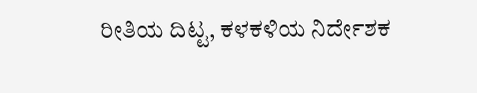ರೀತಿಯ ದಿಟ್ಟ, ಕಳಕಳಿಯ ನಿರ್ದೇಶಕ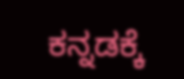ಕನ್ನಡಕ್ಕೆ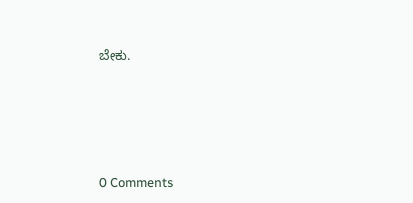ಬೇಕು.






0 Comments